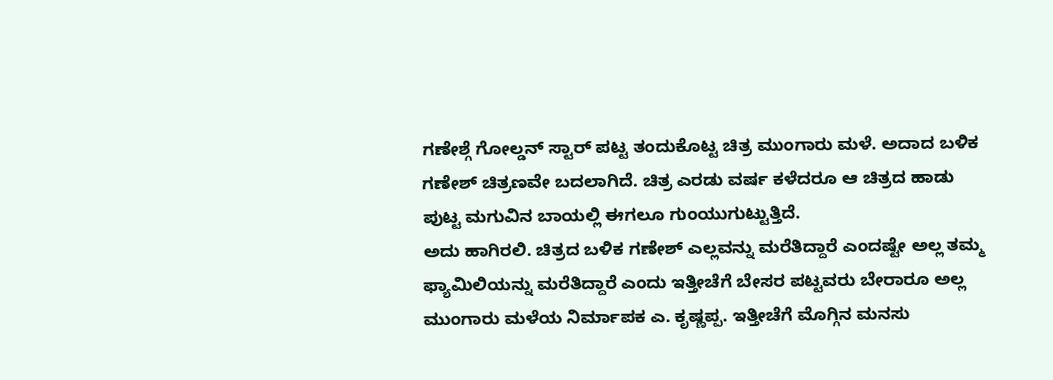ಗಣೇಶ್ಗೆ ಗೋಲ್ಡನ್ ಸ್ಟಾರ್ ಪಟ್ಟ ತಂದುಕೊಟ್ಟ ಚಿತ್ರ ಮುಂಗಾರು ಮಳೆ. ಅದಾದ ಬಳಿಕ ಗಣೇಶ್ ಚಿತ್ರಣವೇ ಬದಲಾಗಿದೆ. ಚಿತ್ರ ಎರಡು ವರ್ಷ ಕಳೆದರೂ ಆ ಚಿತ್ರದ ಹಾಡು ಪುಟ್ಟ ಮಗುವಿನ ಬಾಯಲ್ಲಿ ಈಗಲೂ ಗುಂಯುಗುಟ್ಟುತ್ತಿದೆ.
ಅದು ಹಾಗಿರಲಿ. ಚಿತ್ರದ ಬಳಿಕ ಗಣೇಶ್ ಎಲ್ಲವನ್ನು ಮರೆತಿದ್ದಾರೆ ಎಂದಷ್ಟೇ ಅಲ್ಲ ತಮ್ಮ ಫ್ಯಾಮಿಲಿಯನ್ನು ಮರೆತಿದ್ದಾರೆ ಎಂದು ಇತ್ತೀಚೆಗೆ ಬೇಸರ ಪಟ್ಟವರು ಬೇರಾರೂ ಅಲ್ಲ ಮುಂಗಾರು ಮಳೆಯ ನಿರ್ಮಾಪಕ ಎ. ಕೃಷ್ಣಪ್ಪ. ಇತ್ತೀಚೆಗೆ ಮೊಗ್ಗಿನ ಮನಸು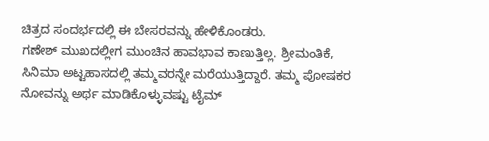ಚಿತ್ರದ ಸಂದರ್ಭದಲ್ಲಿ ಈ ಬೇಸರವನ್ನು ಹೇಳಿಕೊಂಡರು.
ಗಣೇಶ್ ಮುಖದಲ್ಲೀಗ ಮುಂಚಿನ ಹಾವಭಾವ ಕಾಣುತ್ತಿಲ್ಲ. ಶ್ರೀಮಂತಿಕೆ, ಸಿನಿಮಾ ಅಟ್ಟಹಾಸದಲ್ಲಿ ತಮ್ಮವರನ್ನೇ ಮರೆಯುತ್ತಿದ್ದಾರೆ. ತಮ್ಮ ಪೋಷಕರ ನೋವನ್ನು ಅರ್ಥ ಮಾಡಿಕೊಳ್ಳುವಷ್ಟು ಟೈಮ್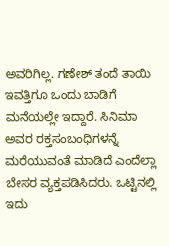ಅವರಿಗಿಲ್ಲ. ಗಣೇಶ್ ತಂದೆ ತಾಯಿ ಇವತ್ತಿಗೂ ಒಂದು ಬಾಡಿಗೆ ಮನೆಯಲ್ಲೇ ಇದ್ದಾರೆ. ಸಿನಿಮಾ ಅವರ ರಕ್ತಸಂಬಂಧಿಗಳನ್ನೆ ಮರೆಯುವಂತೆ ಮಾಡಿದೆ ಎಂದೆಲ್ಲಾ ಬೇಸರ ವ್ಯಕ್ತಪಡಿಸಿದರು. ಒಟ್ಟಿನಲ್ಲಿ ಇದು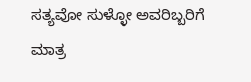ಸತ್ಯವೋ ಸುಳ್ಳೋ ಅವರಿಬ್ಬರಿಗೆ ಮಾತ್ರ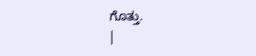ಗೊತ್ತು.
|